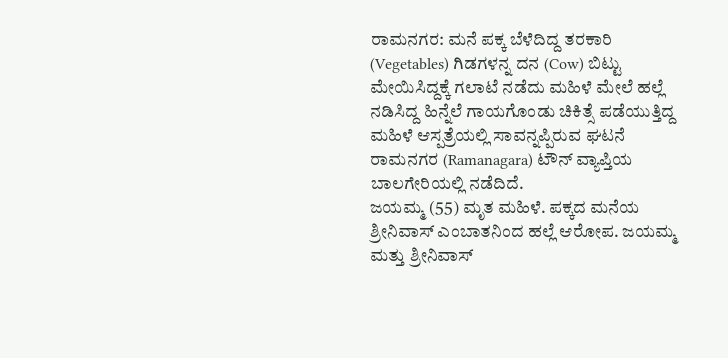ರಾಮನಗರ: ಮನೆ ಪಕ್ಕ ಬೆಳೆದಿದ್ದ ತರಕಾರಿ (Vegetables) ಗಿಡಗಳನ್ನ ದನ (Cow) ಬಿಟ್ಟು ಮೇಯಿಸಿದ್ದಕ್ಕೆ ಗಲಾಟೆ ನಡೆದು ಮಹಿಳೆ ಮೇಲೆ ಹಲ್ಲೆ ನಡಿಸಿದ್ದ ಹಿನ್ನೆಲೆ ಗಾಯಗೊಂಡು ಚಿಕಿತ್ಸೆ ಪಡೆಯುತ್ತಿದ್ದ ಮಹಿಳೆ ಆಸ್ಪತ್ರೆಯಲ್ಲಿ ಸಾವನ್ನಪ್ಪಿರುವ ಘಟನೆ ರಾಮನಗರ (Ramanagara) ಟೌನ್ ವ್ಯಾಪ್ತಿಯ ಬಾಲಗೇರಿಯಲ್ಲಿ ನಡೆದಿದೆ.
ಜಯಮ್ಮ (55) ಮೃತ ಮಹಿಳೆ. ಪಕ್ಕದ ಮನೆಯ ಶ್ರೀನಿವಾಸ್ ಎಂಬಾತನಿಂದ ಹಲ್ಲೆ ಆರೋಪ. ಜಯಮ್ಮ ಮತ್ತು ಶ್ರೀನಿವಾಸ್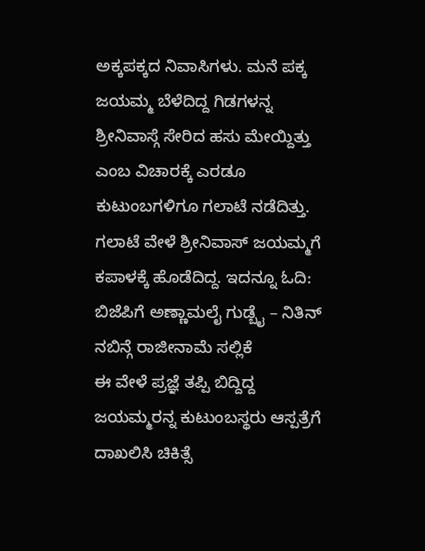ಅಕ್ಕಪಕ್ಕದ ನಿವಾಸಿಗಳು. ಮನೆ ಪಕ್ಕ ಜಯಮ್ಮ ಬೆಳೆದಿದ್ದ ಗಿಡಗಳನ್ನ ಶ್ರೀನಿವಾಸ್ಗೆ ಸೇರಿದ ಹಸು ಮೇಯ್ದಿತ್ತು ಎಂಬ ವಿಚಾರಕ್ಕೆ ಎರಡೂ ಕುಟುಂಬಗಳಿಗೂ ಗಲಾಟೆ ನಡೆದಿತ್ತು. ಗಲಾಟೆ ವೇಳೆ ಶ್ರೀನಿವಾಸ್ ಜಯಮ್ಮಗೆ ಕಪಾಳಕ್ಕೆ ಹೊಡೆದಿದ್ದ. ಇದನ್ನೂ ಓದಿ: ಬಿಜೆಪಿಗೆ ಅಣ್ಣಾಮಲೈ ಗುಡ್ಬೈ – ನಿತಿನ್ ನಬಿನ್ಗೆ ರಾಜೀನಾಮೆ ಸಲ್ಲಿಕೆ
ಈ ವೇಳೆ ಪ್ರಜ್ಞೆ ತಪ್ಪಿ ಬಿದ್ದಿದ್ದ ಜಯಮ್ಮರನ್ನ ಕುಟುಂಬಸ್ಥರು ಆಸ್ಪತ್ರೆಗೆ ದಾಖಲಿಸಿ ಚಿಕಿತ್ಸೆ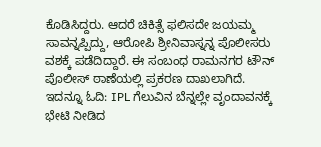ಕೊಡಿಸಿದ್ದರು. ಆದರೆ ಚಿಕಿತ್ಸೆ ಫಲಿಸದೇ ಜಯಮ್ಮ ಸಾವನ್ನಪ್ಪಿದ್ದು, ಆರೋಪಿ ಶ್ರೀನಿವಾಸ್ನನ್ನ ಪೊಲೀಸರು ವಶಕ್ಕೆ ಪಡೆದಿದ್ದಾರೆ. ಈ ಸಂಬಂಧ ರಾಮನಗರ ಟೌನ್ ಪೊಲೀಸ್ ಠಾಣೆಯಲ್ಲಿ ಪ್ರಕರಣ ದಾಖಲಾಗಿದೆ. ಇದನ್ನೂ ಓದಿ: IPL ಗೆಲುವಿನ ಬೆನ್ನಲ್ಲೇ ವೃಂದಾವನಕ್ಕೆ ಭೇಟಿ ನೀಡಿದ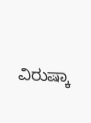ವಿರುಷ್ಕಾ